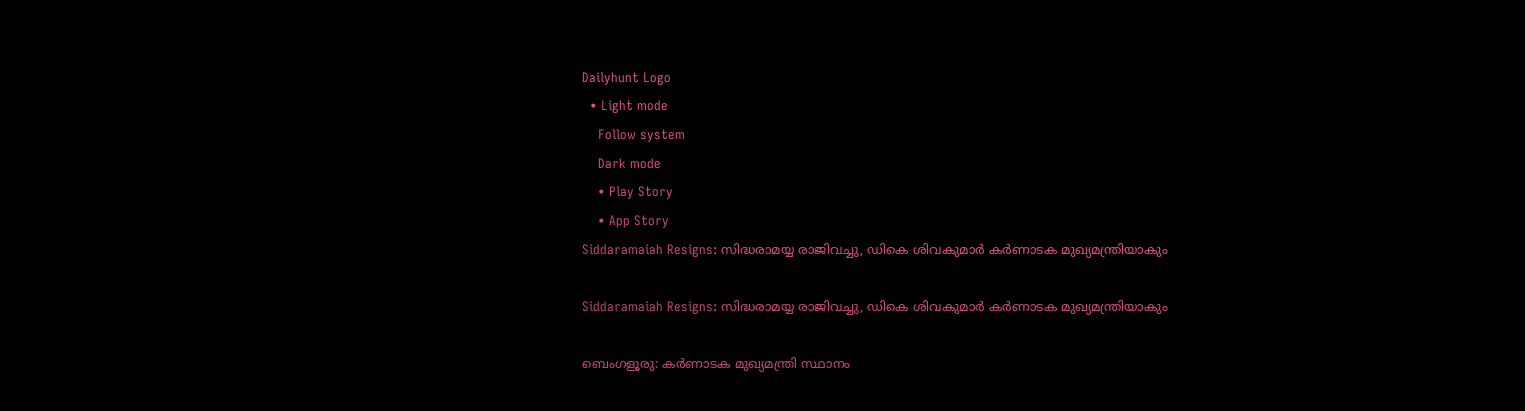Dailyhunt Logo
  • Light mode
    Follow system
    Dark mode
    • Play Story
    • App Story
Siddaramaiah Resigns: സിദ്ധരാമയ്യ രാജിവച്ചു, ഡികെ ശിവകുമാര്‍ കര്‍ണാടക മുഖ്യമന്ത്രിയാകും

Siddaramaiah Resigns: സിദ്ധരാമയ്യ രാജിവച്ചു, ഡികെ ശിവകുമാര്‍ കര്‍ണാടക മുഖ്യമന്ത്രിയാകും

ബെംഗളൂരു: കര്‍ണാടക മുഖ്യമന്ത്രി സ്ഥാനം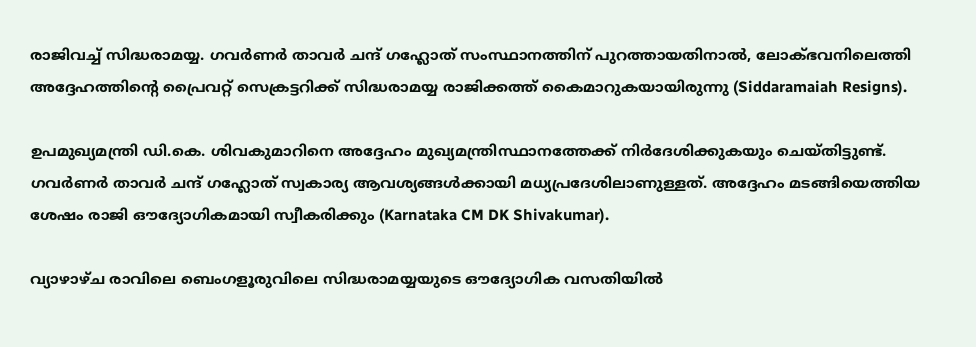രാജിവച്ച്‌ സിദ്ധരാമയ്യ. ഗവര്‍ണര്‍ താവര്‍ ചന്ദ് ഗഹ്ലോത് സംസ്ഥാനത്തിന് പുറത്തായതിനാല്‍, ലോക്ഭവനിലെത്തി അദ്ദേഹത്തിന്റെ പ്രൈവറ്റ് സെക്രട്ടറിക്ക് സിദ്ധരാമയ്യ രാജിക്കത്ത് കൈമാറുകയായിരുന്നു (Siddaramaiah Resigns).

ഉപമുഖ്യമന്ത്രി ഡി.കെ. ശിവകുമാറിനെ അദ്ദേഹം മുഖ്യമന്ത്രിസ്ഥാനത്തേക്ക് നിര്‍ദേശിക്കുകയും ചെയ്തിട്ടുണ്ട്. ഗവര്‍ണര്‍ താവര്‍ ചന്ദ് ഗഹ്ലോത് സ്വകാര്യ ആവശ്യങ്ങള്‍ക്കായി മധ്യപ്രദേശിലാണുള്ളത്. അദ്ദേഹം മടങ്ങിയെത്തിയ ശേഷം രാജി ഔദ്യോഗികമായി സ്വീകരിക്കും (Karnataka CM DK Shivakumar).

വ്യാഴാഴ്ച രാവിലെ ബെംഗളൂരുവിലെ സിദ്ധരാമയ്യയുടെ ഔദ്യോഗിക വസതിയില്‍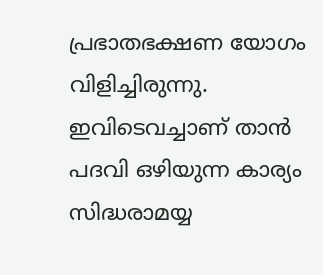പ്രഭാതഭക്ഷണ യോഗം വിളിച്ചിരുന്നു. ഇവിടെവച്ചാണ് താന്‍ പദവി ഒഴിയുന്ന കാര്യം സിദ്ധരാമയ്യ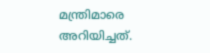മന്ത്രിമാരെ അറിയിച്ചത്.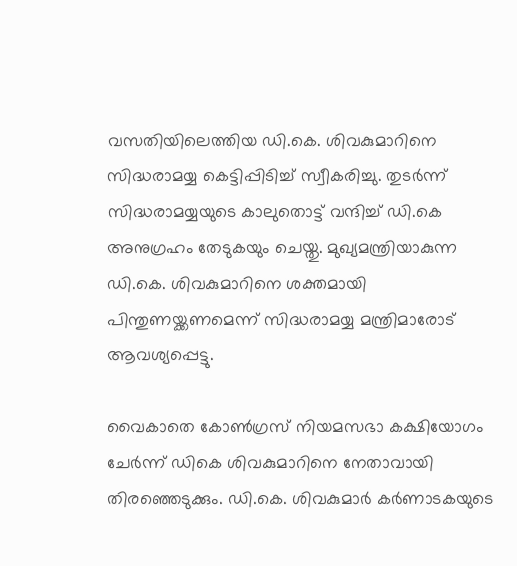വസതിയിലെത്തിയ ഡി.കെ. ശിവകുമാറിനെ സിദ്ധരാമയ്യ കെട്ടിപ്പിടിച്ച്‌ സ്വീകരിച്ചു. തുടര്‍ന്ന് സിദ്ധരാമയ്യയുടെ കാലുതൊട്ട് വന്ദിച്ച്‌ ഡി.കെ അനുഗ്രഹം തേടുകയും ചെയ്തു. മുഖ്യമന്ത്രിയാകുന്ന ഡി.കെ. ശിവകുമാറിനെ ശക്തമായി പിന്തുണയ്ക്കണമെന്ന് സിദ്ധരാമയ്യ മന്ത്രിമാരോട് ആവശ്യപ്പെട്ടു.

വൈകാതെ കോണ്‍ഗ്രസ് നിയമസഭാ കക്ഷിയോഗം ചേര്‍ന്ന് ഡികെ ശിവകുമാറിനെ നേതാവായി തിരഞ്ഞെടുക്കും. ഡി.കെ. ശിവകുമാര്‍ കര്‍ണാടകയുടെ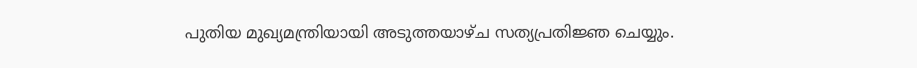പുതിയ മുഖ്യമന്ത്രിയായി അടുത്തയാഴ്ച സത്യപ്രതിജ്ഞ ചെയ്യും.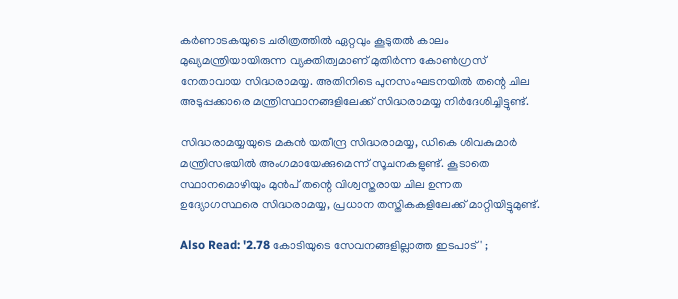കര്‍ണാടകയുടെ ചരിത്രത്തില്‍ ഏറ്റവും കൂടുതല്‍ കാലം മുഖ്യമന്ത്രിയായിരുന്ന വ്യക്തിത്വമാണ് മുതിര്‍ന്ന കോണ്‍ഗ്രസ് നേതാവായ സിദ്ധരാമയ്യ. അതിനിടെ പുനസംഘടനയില്‍ തന്റെ ചില അടുപ്പക്കാരെ മന്ത്രിസ്ഥാനങ്ങളിലേക്ക് സിദ്ധരാമയ്യ നിര്‍ദേശിച്ചിട്ടുണ്ട്.

സിദ്ധരാമയ്യയുടെ മകന്‍ യതീന്ദ്ര സിദ്ധരാമയ്യ, ഡികെ ശിവകുമാര്‍ മന്ത്രിസഭയില്‍ അംഗമായേക്കുമെന്ന് സൂചനകളുണ്ട്. കൂടാതെ സ്ഥാനമൊഴിയും മുന്‍പ് തന്റെ വിശ്വസ്തരായ ചില ഉന്നത ഉദ്യോഗസ്ഥരെ സിദ്ധരാമയ്യ, പ്രധാന തസ്തികകളിലേക്ക് മാറ്റിയിട്ടുമുണ്ട്.

Also Read: '2.78 കോടിയുടെ സേവനങ്ങളില്ലാത്ത ഇടപാട്' ;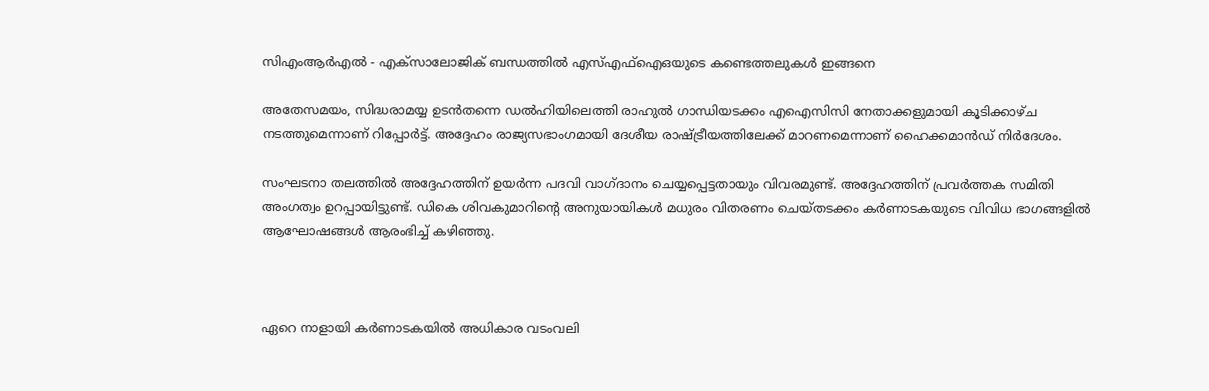സിഎംആര്‍എല്‍ - എക്‌സാലോജിക് ബന്ധത്തില്‍ എസ്‌എഫ്‌ഐഒയുടെ കണ്ടെത്തലുകള്‍ ഇങ്ങനെ

അതേസമയം, സിദ്ധരാമയ്യ ഉടന്‍തന്നെ ഡല്‍ഹിയിലെത്തി രാഹുല്‍ ഗാന്ധിയടക്കം എഐസിസി നേതാക്കളുമായി കൂടിക്കാഴ്ച നടത്തുമെന്നാണ് റിപ്പോര്‍ട്ട്. അദ്ദേഹം രാജ്യസഭാംഗമായി ദേശീയ രാഷ്ട്രീയത്തിലേക്ക് മാറണമെന്നാണ് ഹൈക്കമാന്‍ഡ് നിര്‍ദേശം.

സംഘടനാ തലത്തില്‍ അദ്ദേഹത്തിന് ഉയര്‍ന്ന പദവി വാഗ്ദാനം ചെയ്യപ്പെട്ടതായും വിവരമുണ്ട്. അദ്ദേഹത്തിന് പ്രവര്‍ത്തക സമിതി അംഗത്വം ഉറപ്പായിട്ടുണ്ട്. ഡികെ ശിവകുമാറിന്റെ അനുയായികള്‍ മധുരം വിതരണം ചെയ്തടക്കം കര്‍ണാടകയുടെ വിവിധ ഭാഗങ്ങളില്‍ ആഘോഷങ്ങള്‍ ആരംഭിച്ച്‌ കഴിഞ്ഞു.



ഏറെ നാളായി കര്‍ണാടകയില്‍ അധികാര വടംവലി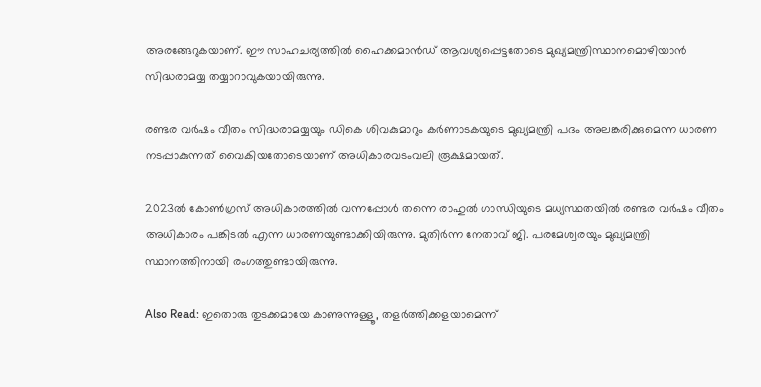അരങ്ങേറുകയാണ്. ഈ സാഹചര്യത്തില്‍ ഹൈക്കമാന്‍ഡ് ആവശ്യപ്പെട്ടതോടെ മുഖ്യമന്ത്രിസ്ഥാനമൊഴിയാന്‍ സിദ്ധരാമയ്യ തയ്യാറാവുകയായിരുന്നു.

രണ്ടര വര്‍ഷം വീതം സിദ്ധരാമയ്യയും ഡികെ ശിവകുമാറും കര്‍ണാടകയുടെ മുഖ്യമന്ത്രി പദം അലങ്കരിക്കുമെന്ന ധാരണ നടപ്പാകുന്നത് വൈകിയതോടെയാണ്‌ അധികാരവടംവലി രൂക്ഷമായത്‌.

2023ല്‍ കോണ്‍ഗ്രസ് അധികാരത്തില്‍ വന്നപ്പോള്‍ തന്നെ രാഹുല്‍ ഗാന്ധിയുടെ മധ്യസ്ഥതയില്‍ രണ്ടര വര്‍ഷം വീതം അധികാരം പങ്കിടല്‍ എന്ന ധാരണയുണ്ടാക്കിയിരുന്നു. മുതിര്‍ന്ന നേതാവ് ജി. പരമേശ്വരയും മുഖ്യമന്ത്രി സ്ഥാനത്തിനായി രംഗത്തുണ്ടായിരുന്നു.

Also Read: ഇതൊരു തുടക്കമായേ കാണുന്നുള്ളൂ, തളര്‍ത്തിക്കളയാമെന്ന്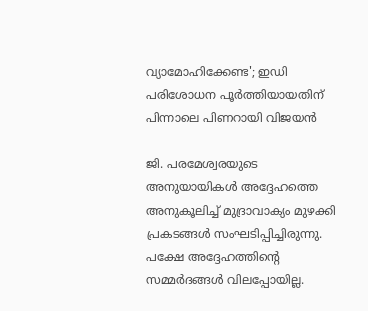വ്യാമോഹിക്കേണ്ട'; ഇഡി പരിശോധന പൂര്‍ത്തിയായതിന് പിന്നാലെ പിണറായി വിജയന്‍

ജി. പരമേശ്വരയുടെ അനുയായികള്‍ അദ്ദേഹത്തെ അനുകൂലിച്ച്‌ മുദ്രാവാക്യം മുഴക്കി പ്രകടങ്ങള്‍ സംഘടിപ്പിച്ചിരുന്നു. പക്ഷേ അദ്ദേഹത്തിന്റെ സമ്മര്‍ദങ്ങള്‍ വിലപ്പോയില്ല.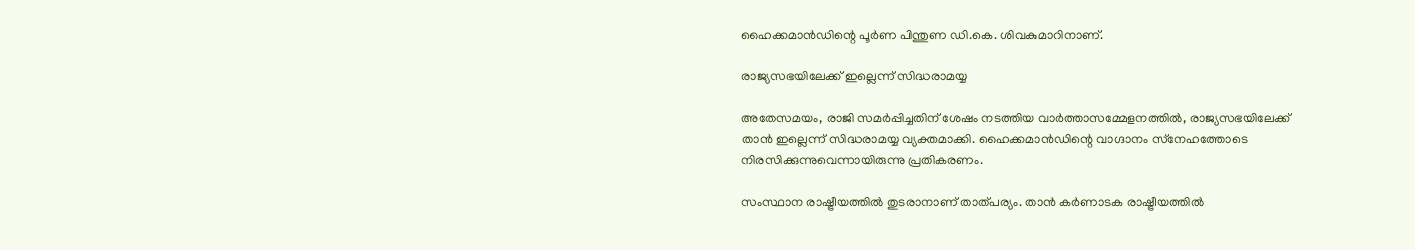ഹൈക്കമാന്‍ഡിന്റെ പൂര്‍ണ പിന്തുണ ഡി.കെ. ശിവകുമാറിനാണ്.

രാജ്യസഭയിലേക്ക് ഇല്ലെന്ന് സിദ്ധരാമയ്യ

അതേസമയം, രാജി സമര്‍പ്പിച്ചതിന് ശേഷം നടത്തിയ വാര്‍ത്താസമ്മേളനത്തില്‍, രാജ്യസഭയിലേക്ക് താന്‍ ഇല്ലെന്ന് സിദ്ധരാമയ്യ വ്യക്തമാക്കി. ഹൈക്കമാന്‍ഡിന്റെ വാഗ്ദാനം സ്‌നേഹത്തോടെ നിരസിക്കുന്നുവെന്നായിരുന്നു പ്രതികരണം.

സംസ്ഥാന രാഷ്ട്രീയത്തില്‍ തുടരാനാണ് താത്പര്യം. താന്‍ കര്‍ണാടക രാഷ്ട്രീയത്തില്‍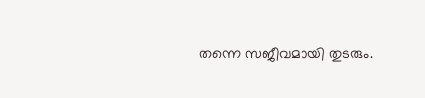തന്നെ സജീവമായി തുടരും.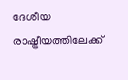ദേശീയ രാഷ്ട്രീയത്തിലേക്ക്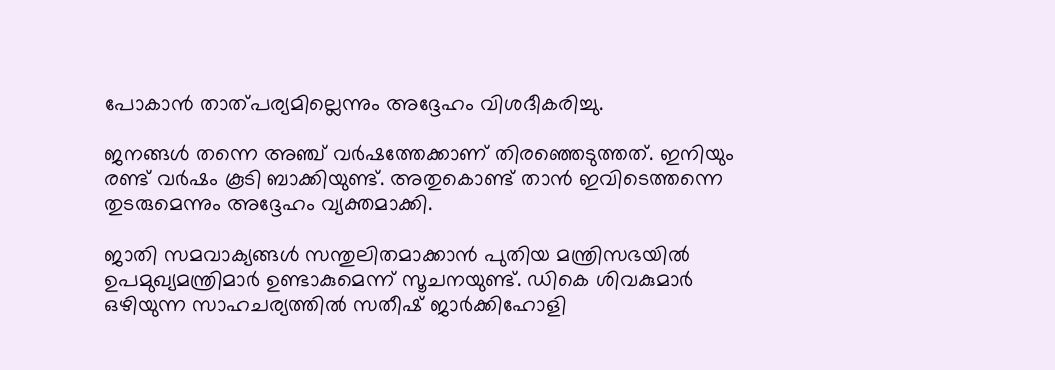പോകാന്‍ താത്പര്യമില്ലെന്നും അദ്ദേഹം വിശദീകരിച്ചു.

ജനങ്ങള്‍ തന്നെ അഞ്ച് വര്‍ഷത്തേക്കാണ് തിരഞ്ഞെടുത്തത്. ഇനിയും രണ്ട് വര്‍ഷം കൂടി ബാക്കിയുണ്ട്. അതുകൊണ്ട് താന്‍ ഇവിടെത്തന്നെ തുടരുമെന്നും അദ്ദേഹം വ്യക്തമാക്കി.

ജാതി സമവാക്യങ്ങള്‍ സന്തുലിതമാക്കാന്‍ പുതിയ മന്ത്രിസഭയില്‍ ഉപമുഖ്യമന്ത്രിമാര്‍ ഉണ്ടാകുമെന്ന് സൂചനയുണ്ട്. ഡികെ ശിവകുമാര്‍ ഒഴിയുന്ന സാഹചര്യത്തില്‍ സതീഷ് ജാര്‍ക്കിഹോളി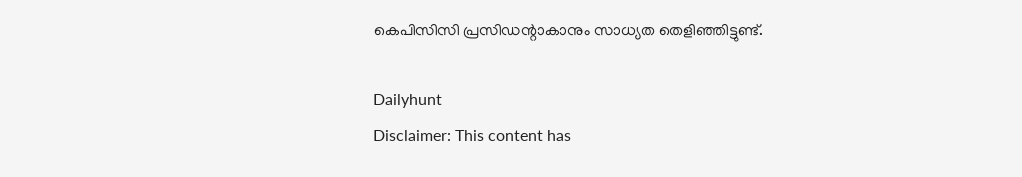കെപിസിസി പ്രസിഡന്റാകാനും സാധ്യത തെളിഞ്ഞിട്ടുണ്ട്.

Dailyhunt
Disclaimer: This content has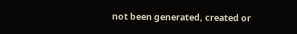not been generated, created or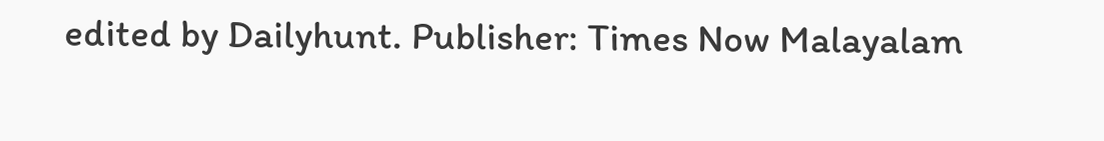edited by Dailyhunt. Publisher: Times Now Malayalam